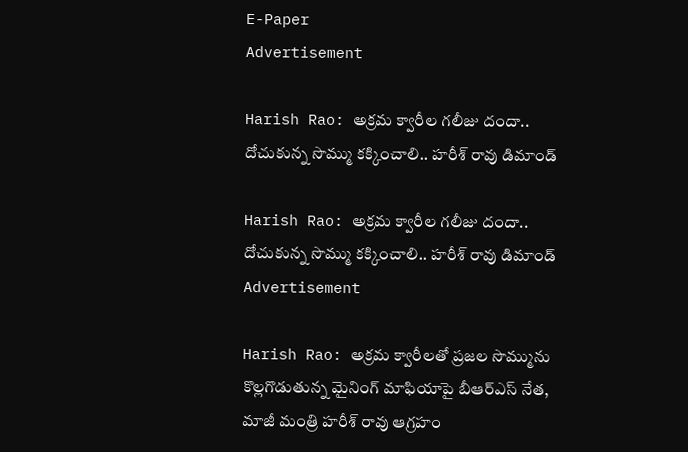E-Paper
Advertisement

Harish Rao: అక్రమ క్వారీల గలీజు దందా.. దోచుకున్న సొమ్ము కక్కించాలి.. హరీశ్ రావు డిమాండ్

Harish Rao: అక్రమ క్వారీల గలీజు దందా.. దోచుకున్న సొమ్ము కక్కించాలి.. హరీశ్ రావు డిమాండ్
Advertisement

Harish Rao: అక్రమ క్వారీలతో ప్రజల సొమ్మును కొల్లగొడుతున్న మైనింగ్ మాఫియాపై బీఆర్ఎస్ నేత, మాజీ మంత్రి హరీశ్ రావు ఆగ్రహం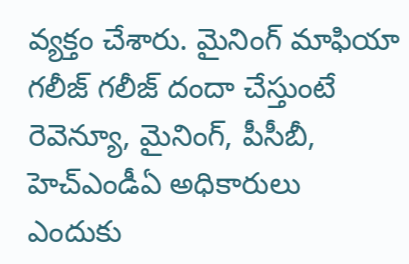వ్యక్తం చేశారు. మైనింగ్ మాఫియా గలీజ్ గలీజ్ దందా చేస్తుంటే రెవెన్యూ, మైనింగ్, పీసీబీ, హెచ్ఎండీఏ అధికారులు ఎందుకు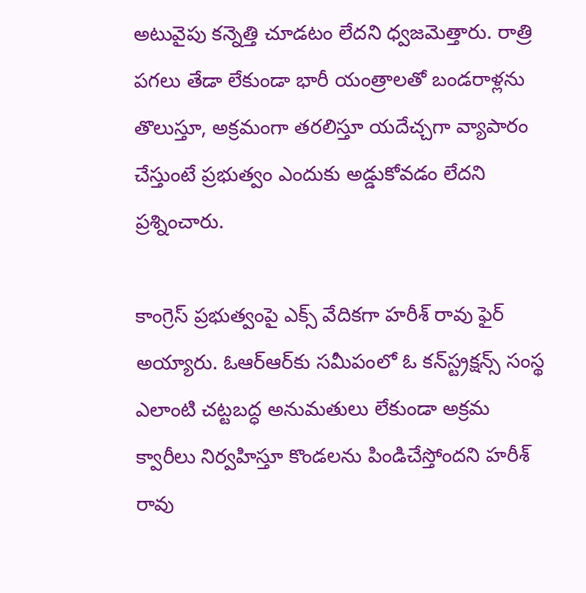అటువైపు కన్నెత్తి చూడటం లేదని ధ్వజమెత్తారు. రాత్రి పగలు తేడా లేకుండా భారీ యంత్రాలతో బండరాళ్లను తొలుస్తూ, అక్రమంగా తరలిస్తూ యదేచ్చగా వ్యాపారం చేస్తుంటే ప్రభుత్వం ఎందుకు అడ్డుకోవడం లేదని ప్రశ్నించారు.

కాంగ్రెస్ ప్రభుత్వంపై ఎక్స్ వేదికగా హరీశ్ రావు ఫైర్ అయ్యారు. ఓఆర్‌ఆర్‌కు సమీపంలో ఓ కన్‌స్ట్రక్షన్స్ సంస్థ ఎలాంటి చట్టబద్ధ అనుమతులు లేకుండా అక్రమ క్వారీలు నిర్వహిస్తూ కొండలను పిండిచేస్తోందని హరీశ్ రావు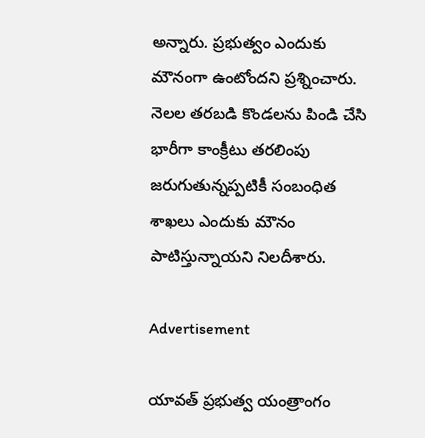అన్నారు. ప్రభుత్వం ఎందుకు మౌనంగా ఉంటోందని ప్రశ్నించారు. నెలల తరబడి కొండలను పిండి చేసి భారీగా కాంక్రీటు తరలింపు జరుగుతున్నప్పటికీ సంబంధిత శాఖలు ఎందుకు మౌనం పాటిస్తున్నాయని నిలదీశారు.

Advertisement

యావత్ ప్రభుత్వ యంత్రాంగం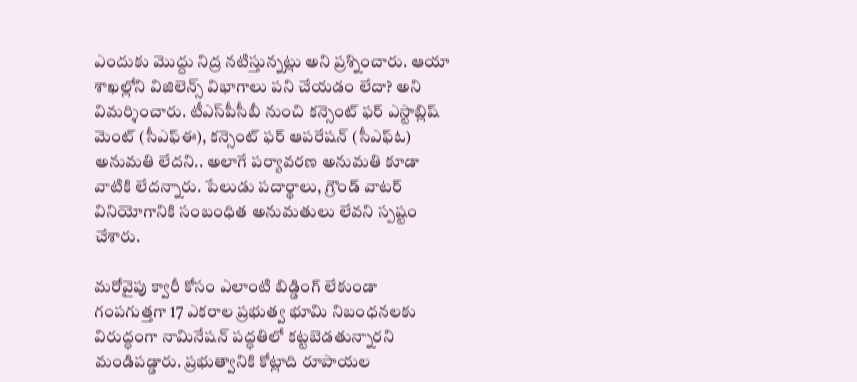ఎందుకు మొద్దు నిద్ర నటిస్తున్నట్లు అని ప్రశ్నించారు. ఆయా శాఖల్లోని విజిలెన్స్ విభాగాలు పని చేయడం లేదా? అని విమర్శించారు. టీఎస్‌పీసీబీ నుంచి కన్సెంట్ ఫర్ ఎస్టాబ్లిష్ మెంట్ (సీఎఫ్ఈ), కన్సెంట్ ఫర్ ఆపరేషన్ (సీఎఫ్ఓ) అనుమతి లేదని.. అలాగే పర్యావరణ అనుమతి కూడా వాటికి లేదన్నారు. పేలుడు పదార్థాలు, గ్రౌండ్ వాటర్ వినియోగానికి సంబంధిత అనుమతులు లేవని స్పష్టం చేశారు.

మరోవైపు క్వారీ కోసం ఎలాంటి బిడ్డింగ్ లేకుండా గంపగుత్తగా 17 ఎకరాల ప్రభుత్వ భూమి నిబంధనలకు విరుద్ధంగా నామినేషన్ పద్ధతిలో కట్టబెడతున్నారని మండిపడ్డారు. ప్రభుత్వానికి కోట్లాది రూపాయల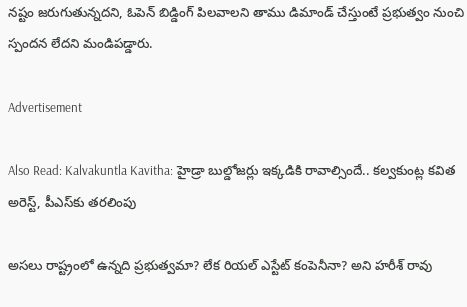నష్టం జరుగుతున్నదని, ఓపెన్ బిడ్డింగ్ పిలవాలని తాము డిమాండ్ చేస్తుంటే ప్రభుత్వం నుంచి స్పందన లేదని మండిపడ్డారు.

Advertisement

Also Read: Kalvakuntla Kavitha: హైడ్రా బుల్డోజర్లు ఇక్కడికి రావాల్సిందే.. కల్వకుంట్ల కవిత అరెస్ట్, పీఎస్‌కు తరలింపు

అసలు రాష్ట్రంలో ఉన్నది ప్రభుత్వమా? లేక రియల్ ఎస్టేట్ కంపెనీనా? అని హరీశ్ రావు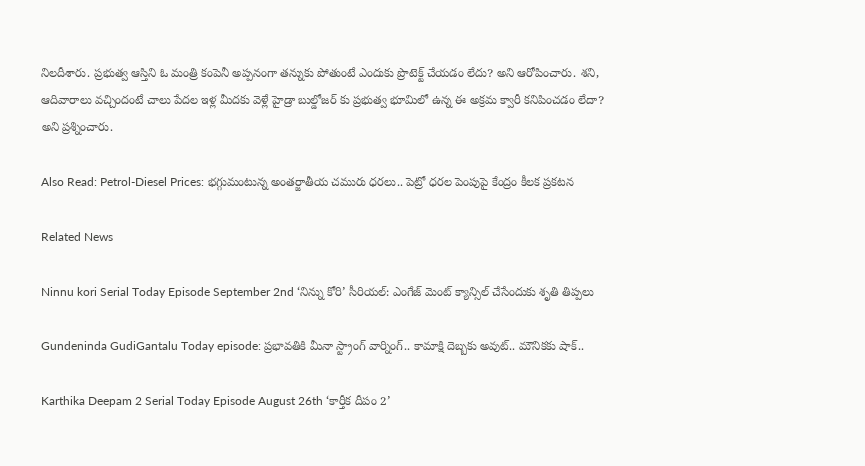నిలదీశారు. ప్రభుత్వ ఆస్తిని ఓ మంత్రి కంపెనీ అప్పనంగా తన్నుకు పోతుంటే ఎందుకు ప్రొటెక్ట్ చేయడం లేదు? అని ఆరోపించారు. శని, ఆదివారాలు వచ్చిందంటే చాలు పేదల ఇళ్ల మీదకు వెళ్లే హైడ్రా బుల్డోజర్ కు ప్రభుత్వ భూమిలో ఉన్న ఈ అక్రమ క్వారీ కనిపించడం లేదా? అని ప్రశ్నించారు.

Also Read: Petrol-Diesel Prices: భగ్గుమంటున్న అంతర్జాతీయ చమురు ధరలు.. పెట్రో ధరల పెంపుపై కేంద్రం కీల‌క ప్ర‌క‌ట‌న‌

Related News

Ninnu kori Serial Today Episode September 2nd ‘నిన్ను కోరి’ సీరియల్‌: ఎంగేజ్ మెంట్ క్యాన్సిల్ చేసేందుకు శృతి తిప్పలు

Gundeninda GudiGantalu Today episode: ప్రభావతికి మీనా స్ట్రాంగ్ వార్నింగ్.. కామాక్షి దెబ్బకు అవుట్.. మౌనికకు షాక్..

Karthika Deepam 2 Serial Today Episode August 26th ‘కార్తీక దీపం 2’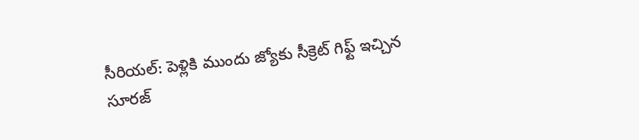సీరియల్‌: పెళ్లికి ముందు జ్యోకు సీక్రెట్ గిఫ్ట్ ఇచ్చిన సూరజ్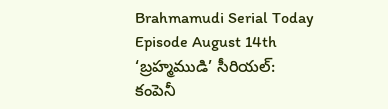Brahmamudi Serial Today Episode August 14th ‘బ్రహ్మముడి’ సీరియల్‌: కంపెనీ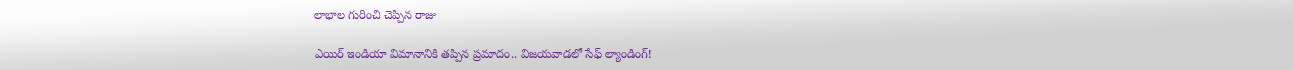లాభాల గురించి చెప్పిన రాజు

ఎయిర్ ఇండియా విమానానికి తప్పిన ప్రమాదం.. విజయవాడలో సేఫ్ ల్యాండింగ్!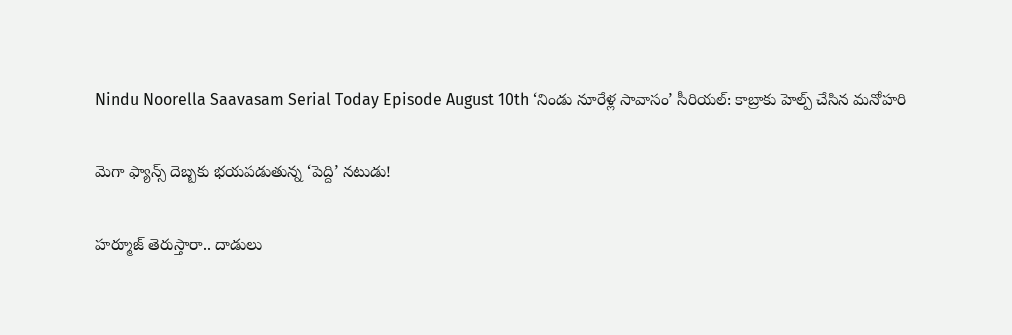Nindu Noorella Saavasam Serial Today Episode August 10th ‘నిండు నూరేళ్ల సావాసం’ సీరియల్‌: కాబ్రాకు హెల్ప్‌ చేసిన మనోహరి

మెగా ఫ్యాన్స్ దెబ్బకు భయపడుతున్న ‘పెద్ది’ నటుడు!

హర్మూజ్ తెరుస్తారా.. దాడులు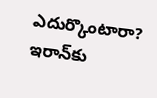ఎదుర్కొంటారా? ఇరాన్‌కు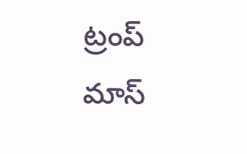ట్రంప్ మాస్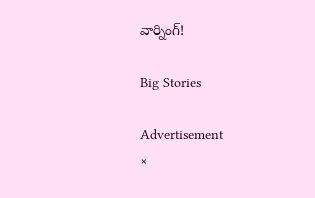వార్నింగ్!

Big Stories

Advertisement
×